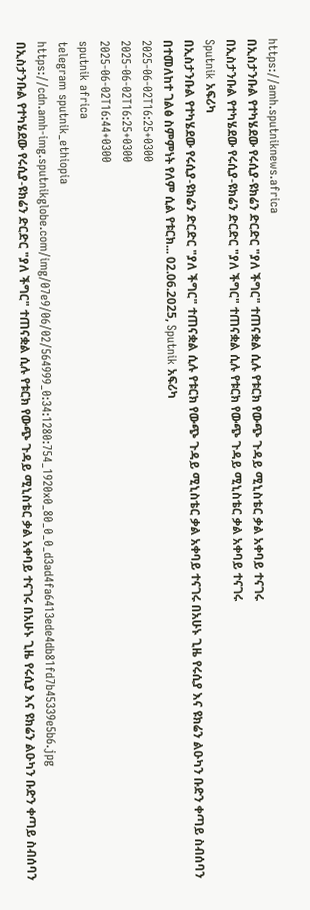https://amh.sputniknews.africa
በኢስታንቡል የተካሄደው የሩሲያ-ዩክሬን ድርድር "ያለ ችግር" ተጠናቋል ሲሉ የቱርክ የውጭ ጉዳይ ሚኒስቴር ቃል አቀባይ ተናገሩ
በኢስታንቡል የተካሄደው የሩሲያ-ዩክሬን ድርድር "ያለ ችግር" ተጠናቋል ሲሉ የቱርክ የውጭ ጉዳይ ሚኒስቴር ቃል አቀባይ ተናገሩ
Sputnik አፍሪካ
በኢስታንቡል የተካሄደው የሩሲያ-ዩክሬን ድርድር "ያለ ችግር" ተጠናቋል ሲሉ የቱርክ የውጭ ጉዳይ ሚኒስቴር ቃል አቀባይ ተናገሩ በአሁኑ ጊዜ የሩሲያ እና ዩክሬን ልዑካን ቡድን ቀጣይ ስብሰባን በተመለከተ ገልፅ ስምምነት የለም ሲል የቱርክ... 02.06.2025, Sputnik አፍሪካ
2025-06-02T16:25+0300
2025-06-02T16:25+0300
2025-06-02T16:44+0300
sputnik africa
telegram sputnik_ethiopia
https://cdn.amh-img.sputnikglobe.com/img/07e9/06/02/564999_0:34:1280:754_1920x0_80_0_0_d3ad4fa6413ede4db81fd7b45339e5b6.jpg
በኢስታንቡል የተካሄደው የሩሲያ-ዩክሬን ድርድር "ያለ ችግር" ተጠናቋል ሲሉ የቱርክ የውጭ ጉዳይ ሚኒስቴር ቃል አቀባይ ተናገሩ በአሁኑ ጊዜ የሩሲያ እና ዩክሬን ልዑካን ቡድን ቀጣይ ስብሰባን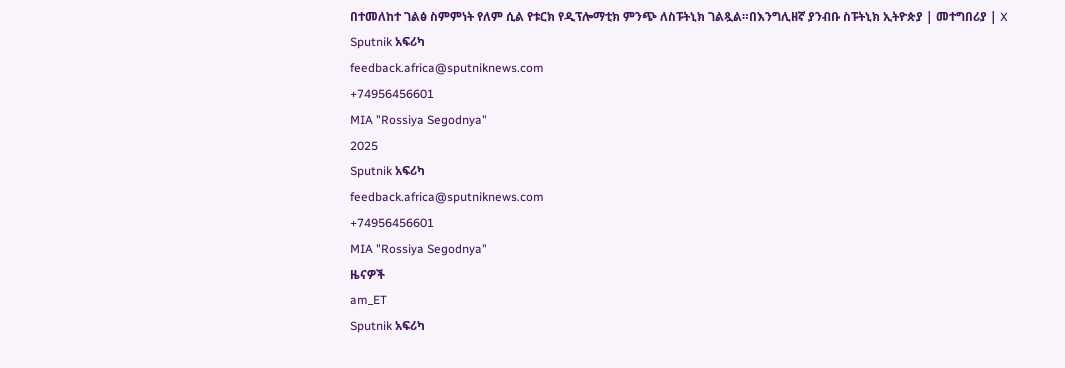በተመለከተ ገልፅ ስምምነት የለም ሲል የቱርክ የዲፕሎማቲክ ምንጭ ለስፑትኒክ ገልጿል።በእንግሊዘኛ ያንብቡ ስፑትኒክ ኢትዮጵያ | መተግበሪያ | X
Sputnik አፍሪካ
feedback.africa@sputniknews.com
+74956456601
MIA "Rossiya Segodnya"
2025
Sputnik አፍሪካ
feedback.africa@sputniknews.com
+74956456601
MIA "Rossiya Segodnya"
ዜናዎች
am_ET
Sputnik አፍሪካ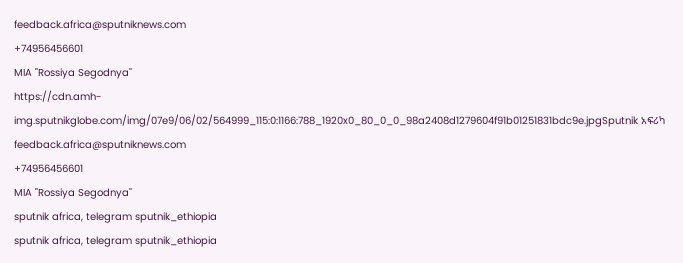feedback.africa@sputniknews.com
+74956456601
MIA "Rossiya Segodnya"
https://cdn.amh-img.sputnikglobe.com/img/07e9/06/02/564999_115:0:1166:788_1920x0_80_0_0_98a2408d1279604f91b01251831bdc9e.jpgSputnik አፍሪካ
feedback.africa@sputniknews.com
+74956456601
MIA "Rossiya Segodnya"
sputnik africa, telegram sputnik_ethiopia
sputnik africa, telegram sputnik_ethiopia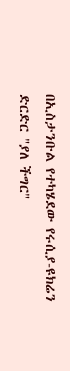በኢስታንቡል የተካሄደው የሩሲያ-ዩክሬን ድርድር "ያለ ችግር"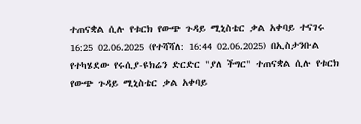ተጠናቋል ሲሉ የቱርክ የውጭ ጉዳይ ሚኒስቴር ቃል አቀባይ ተናገሩ
16:25 02.06.2025 (የተሻሻለ: 16:44 02.06.2025) በኢስታንቡል የተካሄደው የሩሲያ-ዩክሬን ድርድር "ያለ ችግር" ተጠናቋል ሲሉ የቱርክ የውጭ ጉዳይ ሚኒስቴር ቃል አቀባይ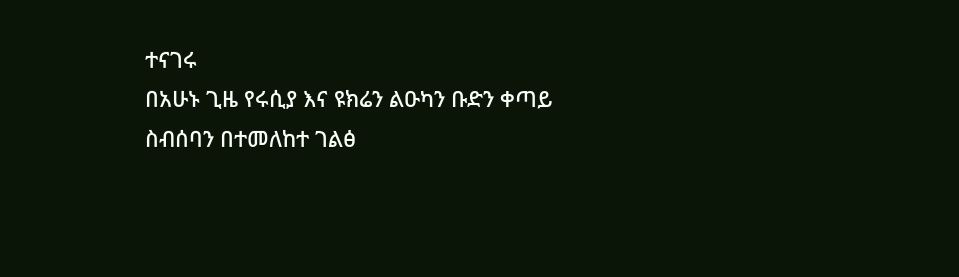ተናገሩ
በአሁኑ ጊዜ የሩሲያ እና ዩክሬን ልዑካን ቡድን ቀጣይ ስብሰባን በተመለከተ ገልፅ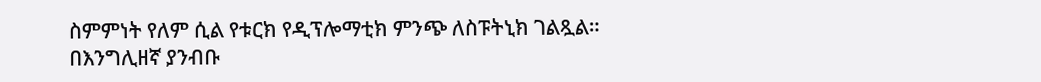ስምምነት የለም ሲል የቱርክ የዲፕሎማቲክ ምንጭ ለስፑትኒክ ገልጿል።
በእንግሊዘኛ ያንብቡ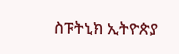ስፑትኒክ ኢትዮጵያ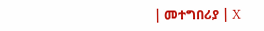| መተግበሪያ | X